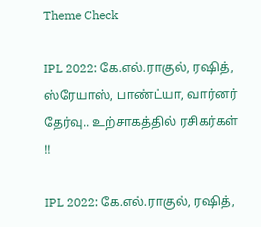Theme Check

IPL 2022: கே.எல்.ராகுல், ரஷித், ஸ்ரேயாஸ், பாண்ட்யா, வார்னர் தேர்வு.. உற்சாகத்தில் ரசிகர்கள் !!

IPL 2022: கே.எல்.ராகுல், ரஷித்,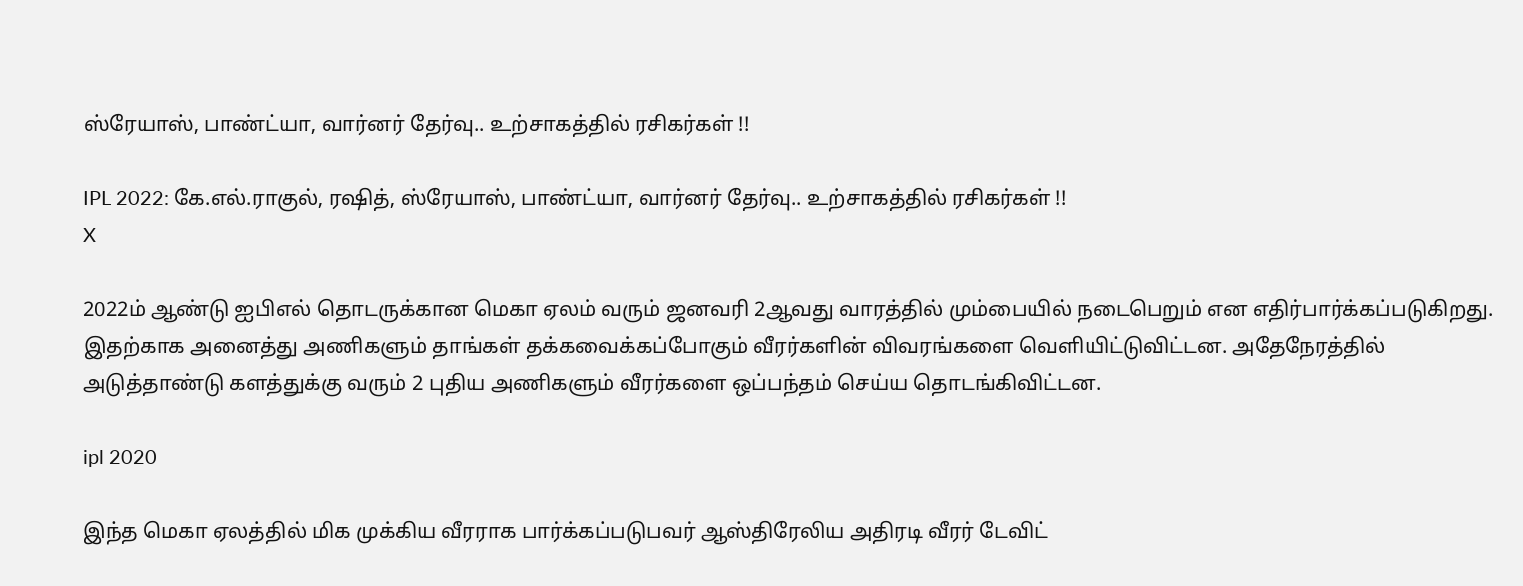ஸ்ரேயாஸ், பாண்ட்யா, வார்னர் தேர்வு.. உற்சாகத்தில் ரசிகர்கள் !!

IPL 2022: கே.எல்.ராகுல், ரஷித், ஸ்ரேயாஸ், பாண்ட்யா, வார்னர் தேர்வு.. உற்சாகத்தில் ரசிகர்கள் !!
X

2022ம் ஆண்டு ஐபிஎல் தொடருக்கான மெகா ஏலம் வரும் ஜனவரி 2ஆவது வாரத்தில் மும்பையில் நடைபெறும் என எதிர்பார்க்கப்படுகிறது. இதற்காக அனைத்து அணிகளும் தாங்கள் தக்கவைக்கப்போகும் வீரர்களின் விவரங்களை வெளியிட்டுவிட்டன. அதேநேரத்தில் அடுத்தாண்டு களத்துக்கு வரும் 2 புதிய அணிகளும் வீரர்களை ஒப்பந்தம் செய்ய தொடங்கிவிட்டன.

ipl 2020

இந்த மெகா ஏலத்தில் மிக முக்கிய வீரராக பார்க்கப்படுபவர் ஆஸ்திரேலிய அதிரடி வீரர் டேவிட்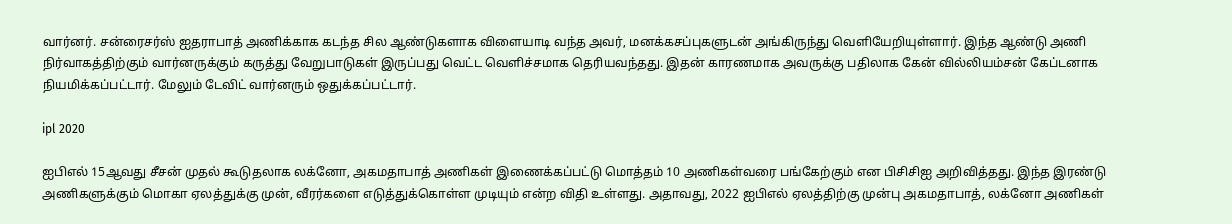வார்னர். சன்ரைசர்ஸ் ஐதராபாத் அணிக்காக கடந்த சில ஆண்டுகளாக விளையாடி வந்த அவர், மனக்கசப்புகளுடன் அங்கிருந்து வெளியேறியுள்ளார். இந்த ஆண்டு அணி நிர்வாகத்திற்கும் வார்னருக்கும் கருத்து வேறுபாடுகள் இருப்பது வெட்ட வெளிச்சமாக தெரியவந்தது. இதன் காரணமாக அவருக்கு பதிலாக கேன் வில்லியம்சன் கேப்டனாக நியமிக்கப்பட்டார். மேலும் டேவிட் வார்னரும் ஒதுக்கப்பட்டார்.

ipl 2020

ஐபிஎல் 15ஆவது சீசன் முதல் கூடுதலாக லக்னோ, அகமதாபாத் அணிகள் இணைக்கப்பட்டு மொத்தம் 10 அணிகள்வரை பங்கேற்கும் என பிசிசிஐ அறிவித்தது. இந்த இரண்டு அணிகளுக்கும் மொகா ஏலத்துக்கு முன், வீரர்களை எடுத்துக்கொள்ள முடியும் என்ற விதி உள்ளது. அதாவது, 2022 ஐபிஎல் ஏலத்திற்கு முன்பு அகமதாபாத், லக்னோ அணிகள்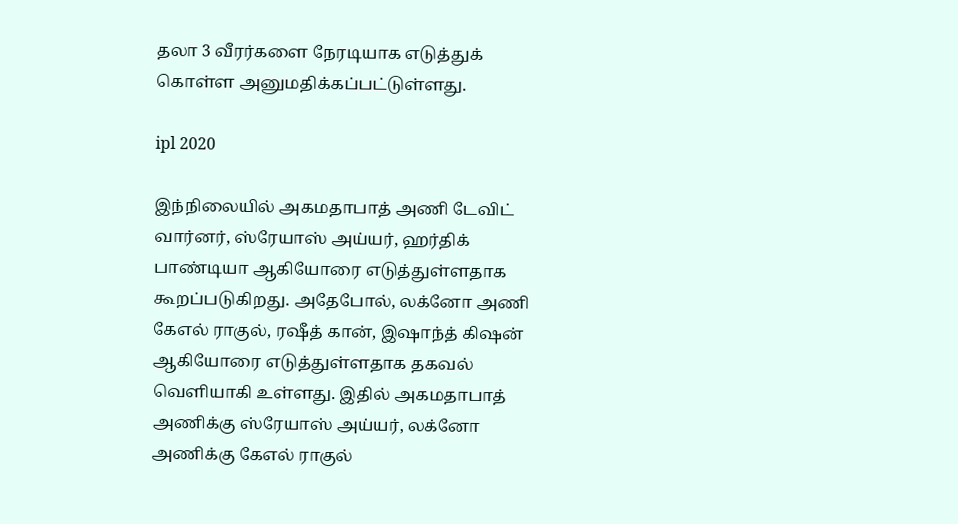தலா 3 வீரர்களை நேரடியாக எடுத்துக் கொள்ள அனுமதிக்கப்பட்டுள்ளது.

ipl 2020

இந்நிலையில் அகமதாபாத் அணி டேவிட் வார்னர், ஸ்ரேயாஸ் அய்யர், ஹர்திக் பாண்டியா ஆகியோரை எடுத்துள்ளதாக கூறப்படுகிறது. அதேபோல், லக்னோ அணி கேஎல் ராகுல், ரஷீத் கான், இஷாந்த் கிஷன் ஆகியோரை எடுத்துள்ளதாக தகவல் வெளியாகி உள்ளது. இதில் அகமதாபாத் அணிக்கு ஸ்ரேயாஸ் அய்யர், லக்னோ அணிக்கு கேஎல் ராகுல்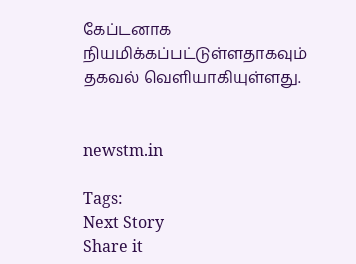கேப்டனாக நியமிக்கப்பட்டுள்ளதாகவும் தகவல் வெளியாகியுள்ளது.


newstm.in

Tags:
Next Story
Share it